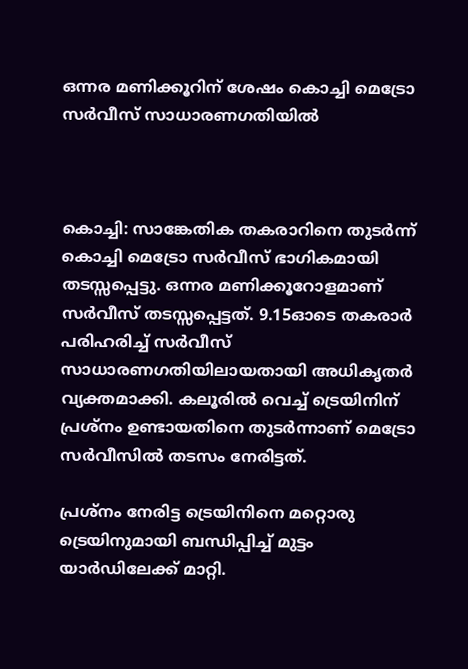ഒന്നര മണിക്കൂറിന് ശേഷം കൊച്ചി മെട്രോ സർവീസ് സാധാരണഗതിയിൽ



കൊച്ചി: സാങ്കേതിക തകരാറിനെ തുടർന്ന് കൊച്ചി മെട്രോ സർവീസ് ഭാഗികമായി തടസ്സപ്പെട്ടു. ഒന്നര മണിക്കൂറോളമാണ് സർവീസ് തടസ്സപ്പെട്ടത്. 9.15ഓടെ തകരാർ പരിഹരിച്ച് സർവീസ് സാധാരണഗതിയിലായതായി അധികൃതർ വ്യക്തമാക്കി. കലൂരിൽ വെച്ച് ട്രെയിനിന് പ്രശ്നം ഉണ്ടായതിനെ തുടർന്നാണ് മെട്രോ സർവീസിൽ തടസം നേരിട്ടത്.

പ്രശ്നം നേരിട്ട ട്രെയിനിനെ മറ്റൊരു ട്രെയിനുമായി ബന്ധിപ്പിച്ച് മുട്ടം യാർഡിലേക്ക് മാറ്റി.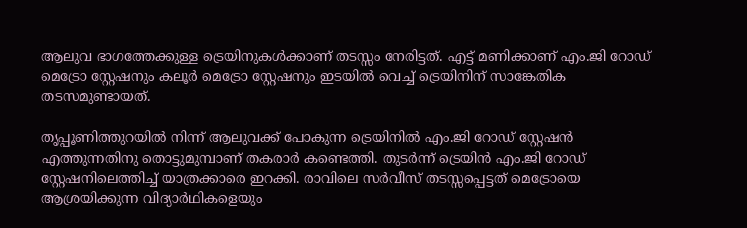ആലുവ ഭാഗത്തേക്കുള്ള ട്രെയിനുകൾക്കാണ് തടസ്സം നേരിട്ടത്. എട്ട് മണിക്കാണ് എം.ജി റോഡ് മെട്രോ സ്റ്റേഷനും കലൂർ മെട്രോ സ്റ്റേഷനും ഇടയിൽ വെച്ച് ട്രെയിനിന് സാങ്കേതിക തടസമുണ്ടായത്.

തൃപ്പൂണിത്തുറയിൽ നിന്ന് ആലുവക്ക് പോകുന്ന ട്രെയിനിൽ എം.ജി റോഡ് സ്റ്റേഷന്‍ എത്തുന്നതിനു തൊട്ടുമുമ്പാണ് തകരാർ കണ്ടെത്തി. തുടർന്ന് ട്രെയിൻ എം.ജി റോഡ് സ്റ്റേഷനിലെത്തിച്ച് യാത്രക്കാരെ ഇറക്കി. രാവിലെ സർവീസ് തടസ്സപ്പെട്ടത് മെട്രോയെ ആശ്രയിക്കുന്ന വിദ്യാർഥികളെയും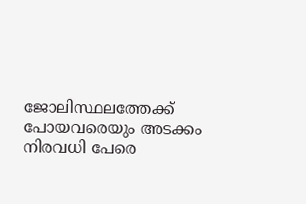ജോലിസ്ഥലത്തേക്ക് പോയവരെയും അടക്കം നിരവധി പേരെ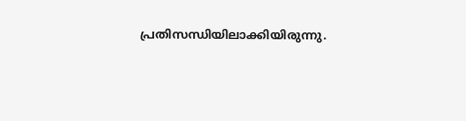പ്രതിസന്ധിയിലാക്കിയിരുന്നു.